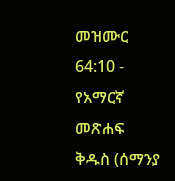መዝሙር 64:10 - የአማርኛ መጽሐፍ ቅዱስ (ሰማንያ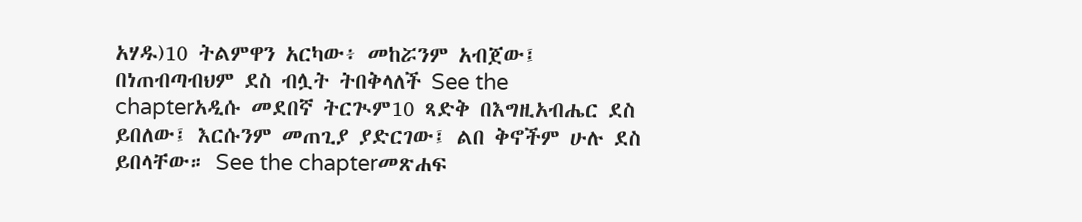አሃዱ)10 ትልምዋን አርካው፥ መከሯንም አብጀው፤ በነጠብጣብህም ደስ ብሏት ትበቅላለች See the chapterአዲሱ መደበኛ ትርጒም10 ጻድቅ በእግዚአብሔር ደስ ይበለው፤ እርሱንም መጠጊያ ያድርገው፤ ልበ ቅኖችም ሁሉ ደስ ይበላቸው። See the chapterመጽሐፍ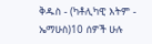ቅዱስ - (ካቶሊካዊ እትም - ኤማሁስ)10 ሰዎች ሁሉ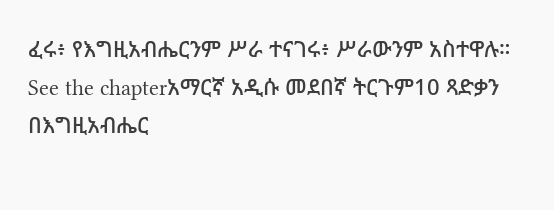ፈሩ፥ የእግዚአብሔርንም ሥራ ተናገሩ፥ ሥራውንም አስተዋሉ። See the chapterአማርኛ አዲሱ መደበኛ ትርጉም10 ጻድቃን በእግዚአብሔር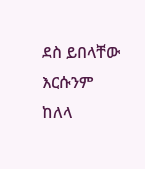ደስ ይበላቸው እርሱንም ከለላ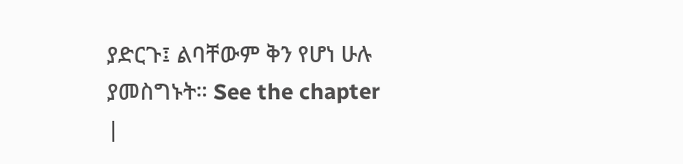ያድርጉ፤ ልባቸውም ቅን የሆነ ሁሉ ያመስግኑት። See the chapter |